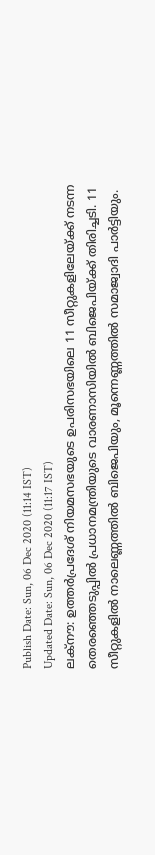Publish Date: Sun, 06 Dec 2020 (11:14 IST)
Updated Date: Sun, 06 Dec 2020 (11:17 IST)
ലക്നൗ: ഉത്തർപ്രദേശ് നിയമസഭയുടെ ഉപരിസഭയിലെ 11 സീറ്റുകളിലേയ്ക്ക് നടന്ന തെരഞ്ഞെടുപ്പിൽ പ്രധാനമന്ത്രിയുടെ വാരണാസിയിൽ ബിജെപിയ്ക്ക് തിരിച്ചടി. 11 സീറ്റുകളിൽ നാലെണ്ണത്തിൽ ബിജെപിയും, മൂന്നെണ്ണത്തിൽ സമാജ്വാദി പാർട്ടിയും.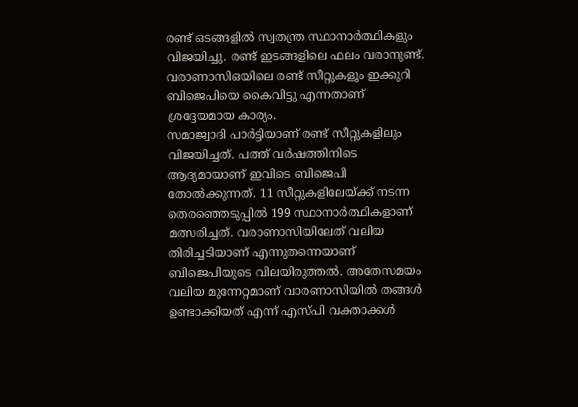രണ്ട് ഒടങ്ങളിൽ സ്വതന്ത്ര സ്ഥാനാർത്ഥികളും വിജയിച്ചു. രണ്ട് ഇടങ്ങളിലെ ഫലം വരാനുണ്ട്. വരാണാസിഒയിലെ രണ്ട് സീറ്റുകളൂം ഇക്കുറി ബിജെപിയെ കൈവിട്ടു എന്നതാണ് ശ്രദ്ദേയമായ കാര്യം.
സമാജ്വാദി പാർട്ടിയാണ് രണ്ട് സീറ്റുകളിലും വിജയിച്ചത്. പത്ത് വർഷത്തിനിടെ ആദ്യമായാണ് ഇവിടെ ബിജെപി തോൽക്കുന്നത്. 11 സീറ്റുകളിലേയ്ക്ക് നടന്ന തെരഞ്ഞെടുപ്പിൽ 199 സ്ഥാനാർത്ഥികളാണ് മത്സരിച്ചത്. വരാണാസിയിലേത് വലിയ തിരിച്ചടിയാണ് എന്നുതന്നെയാണ് ബിജെപിയുടെ വിലയിരുത്തൽ. അതേസമയം വലിയ മുന്നേറ്റമാണ് വാരണാസിയിൽ തങ്ങൾ ഉണ്ടാക്കിയത് എന്ന് എസ്പി വക്താക്കൾ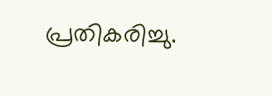പ്രതികരിച്ചു.